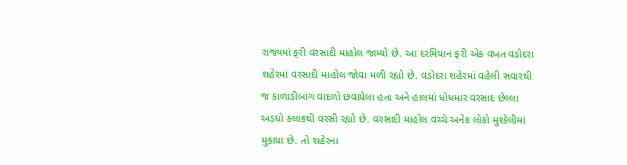રાજ્યમાં ફરી વરસાદી માહોલ જામ્યો છે. આ દરમિયાન ફરી એક વખત વડોદરા શહેરમાં વરસાદી માહોલ જોવા મળી રહ્યો છે. વડોદરા શહેરમાં વહેલી સવારથી જ કાળાડીબાંગ વાદળો છવાયેલા હતા અને હાલમાં ધોધમાર વરસાદ છેલ્લા અડધો કલાકથી વરસી રહ્યો છે. વરસાદી માહોલ વચ્ચે અનેક લોકો મુશ્કેલીમાં મુકાયા છે. તો શહેરના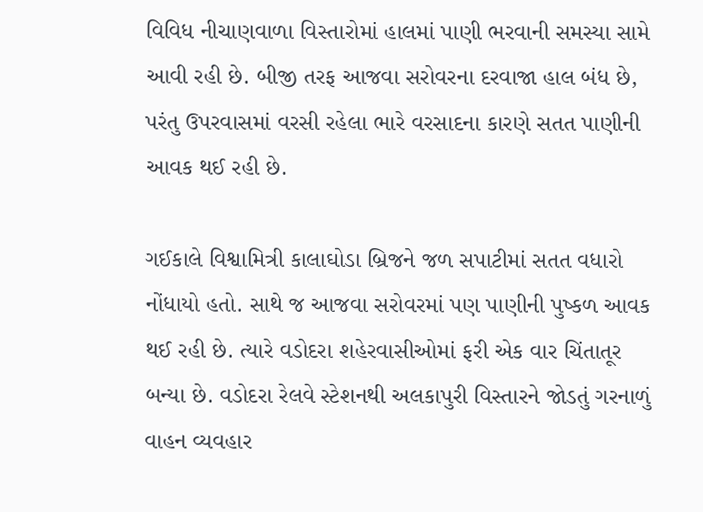વિવિધ નીચાણવાળા વિસ્તારોમાં હાલમાં પાણી ભરવાની સમસ્યા સામે આવી રહી છે. બીજી તરફ આજવા સરોવરના દરવાજા હાલ બંધ છે, પરંતુ ઉપરવાસમાં વરસી રહેલા ભારે વરસાદના કારણે સતત પાણીની આવક થઈ રહી છે.

ગઈકાલે વિશ્વામિત્રી કાલાઘોડા બ્રિજને જળ સપાટીમાં સતત વધારો નોંધાયો હતો. સાથે જ આજવા સરોવરમાં પણ પાણીની પુષ્કળ આવક થઈ રહી છે. ત્યારે વડોદરા શહેરવાસીઓમાં ફરી એક વાર ચિંતાતૂર બન્યા છે. વડોદરા રેલવે સ્ટેશનથી અલકાપુરી વિસ્તારને જોડતું ગરનાળું વાહન વ્યવહાર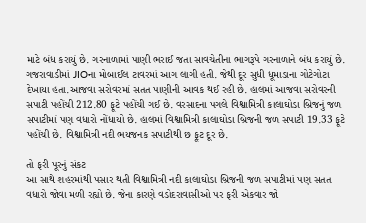માટે બંધ કરાયું છે. ગરનાળામાં પાણી ભરાઈ જતા સાવચેતીના ભાગરૂપે ગરનાળાને બંધ કરાયું છે. ગજરાવાડીમાં JIOના મોબાઈલ ટાવરમાં આગ લાગી હતી. જેથી દૂર સુધી ધૂમાડાના ગોટેગોટા દેખાયા હતા.આજવા સરોવરમાં સતત પાણીની આવક થઈ રહી છે. હાલમાં આજવા સરોવરની સપાટી પહોંચી 212.80 ફૂટે પહોંચી ગઈ છે. વરસાદના પગલે વિશ્વામિત્રી કાલાઘોડા બ્રિજનું જળ સપાટીમાં પણ વધારો નોંધાયો છે. હાલમાં વિશ્વામિત્રી કાલાઘોડા બ્રિજની જળ સપાટી 19.33 ફૂટે પહોંચી છે. વિશ્વામિત્રી નદી ભયજનક સપાટીથી છ ફૂટ દૂર છે.

તો ફરી પૂરનું સંકટ
આ સાથે શહરમાંથી પસાર થતી વિશ્વામિત્રી નદી કાલાઘોડા બ્રિજની જળ સપાટીમાં પણ સતત વધારો જોવા મળી રહ્યો છે. જેના કારણે વડોદરાવાસીઓ પર ફરી એકવાર જો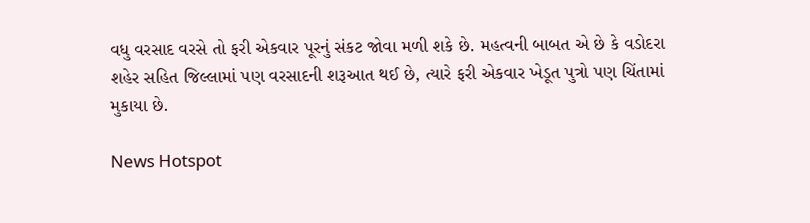વધુ વરસાદ વરસે તો ફરી એકવાર પૂરનું સંકટ જોવા મળી શકે છે. મહત્વની બાબત એ છે કે વડોદરા શહેર સહિત જિલ્લામાં પણ વરસાદની શરૂઆત થઈ છે, ત્યારે ફરી એકવાર ખેડૂત પુત્રો પણ ચિંતામાં મુકાયા છે.

News Hotspot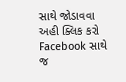સાથે જોડાવવા અહી ક્લિક કરો
Facebook સાથે જ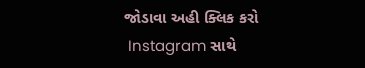જોડાવા અહી ક્લિક કરો
 Instagram સાથે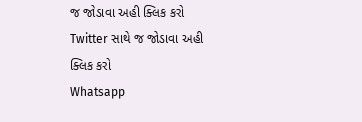જ જોડાવા અહી ક્લિક કરો
Twitter સાથે જ જોડાવા અહી ક્લિક કરો
Whatsapp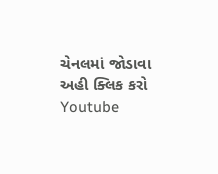ચેનલમાં જોડાવા અહી ક્લિક કરો
Youtube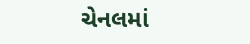ચેનલમાં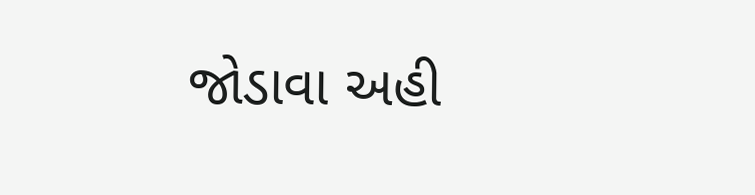જોડાવા અહી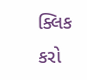ક્લિક કરો